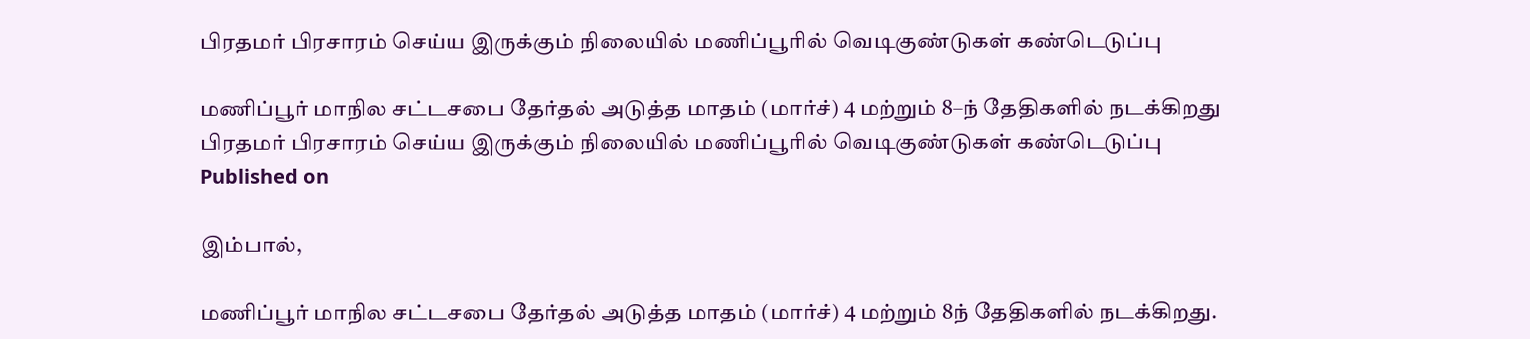பிரதமர் பிரசாரம் செய்ய இருக்கும் நிலையில் மணிப்பூரில் வெடிகுண்டுகள் கண்டெடுப்பு

மணிப்பூர் மாநில சட்டசபை தேர்தல் அடுத்த மாதம் (மார்ச்) 4 மற்றும் 8–ந் தேதிகளில் நடக்கிறது
பிரதமர் பிரசாரம் செய்ய இருக்கும் நிலையில் மணிப்பூரில் வெடிகுண்டுகள் கண்டெடுப்பு
Published on

இம்பால்,

மணிப்பூர் மாநில சட்டசபை தேர்தல் அடுத்த மாதம் (மார்ச்) 4 மற்றும் 8ந் தேதிகளில் நடக்கிறது.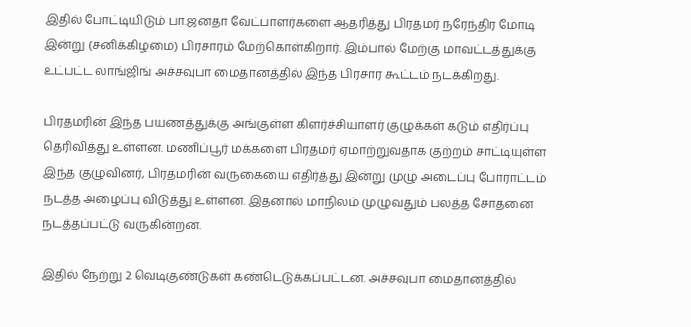இதில் போட்டியிடும் பா.ஜனதா வேட்பாளர்களை ஆதரித்து பிரதமர் நரேந்திர மோடி இன்று (சனிக்கிழமை) பிரசாரம் மேற்கொள்கிறார். இம்பால் மேற்கு மாவட்டத்துக்கு உட்பட்ட லாங்ஜிங் அச்சவுபா மைதானத்தில் இந்த பிரசார கூட்டம் நடக்கிறது.

பிரதமரின் இந்த பயணத்துக்கு அங்குள்ள கிளர்ச்சியாளர் குழுக்கள் கடும் எதிர்ப்பு தெரிவித்து உள்ளன. மணிப்பூர் மக்களை பிரதமர் ஏமாற்றுவதாக குற்றம் சாட்டியுள்ள இந்த குழுவினர், பிரதமரின் வருகையை எதிர்த்து இன்று முழு அடைப்பு போராட்டம் நடத்த அழைப்பு விடுத்து உள்ளன. இதனால் மாநிலம் முழுவதும் பலத்த சோதனை நடத்தப்பட்டு வருகின்றன.

இதில் நேற்று 2 வெடிகுண்டுகள் கண்டெடுக்கப்பட்டன. அச்சவுபா மைதானத்தில்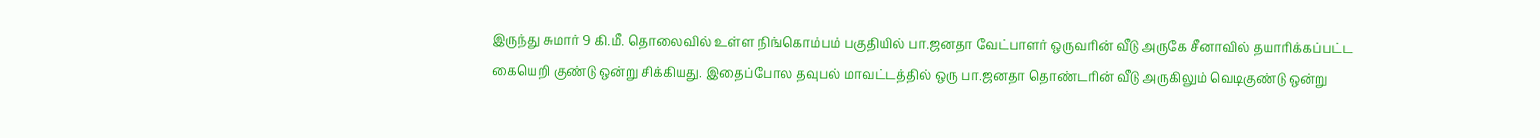இருந்து சுமார் 9 கி.மீ. தொலைவில் உள்ள நிங்கொம்பம் பகுதியில் பா.ஜனதா வேட்பாளர் ஒருவரின் வீடு அருகே சீனாவில் தயாரிக்கப்பட்ட கையெறி குண்டு ஒன்று சிக்கியது. இதைப்போல தவுபல் மாவட்டத்தில் ஒரு பா.ஜனதா தொண்டரின் வீடு அருகிலும் வெடிகுண்டு ஒன்று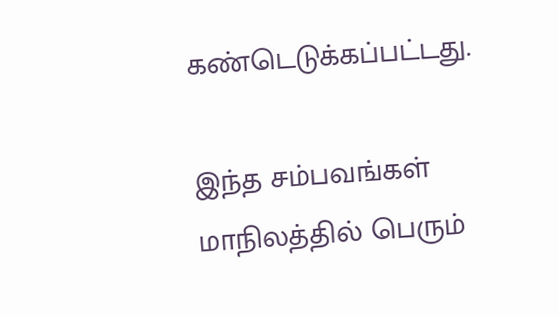கண்டெடுக்கப்பட்டது.

இந்த சம்பவங்கள் மாநிலத்தில் பெரும்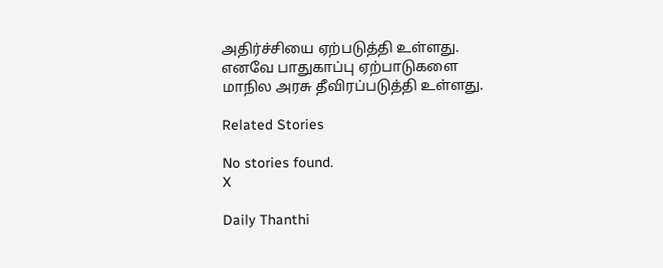அதிர்ச்சியை ஏற்படுத்தி உள்ளது. எனவே பாதுகாப்பு ஏற்பாடுகளை மாநில அரசு தீவிரப்படுத்தி உள்ளது.

Related Stories

No stories found.
X

Daily Thanthi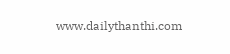www.dailythanthi.com